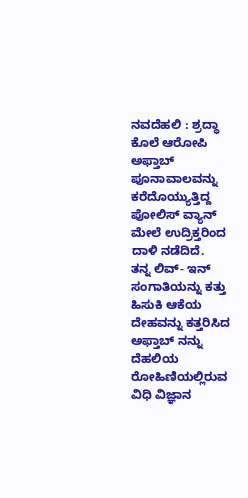ನವದೆಹಲಿ : ಶ್ರದ್ಧಾ ಕೊಲೆ ಆರೋಪಿ ಅಫ್ತಾಬ್ ಪೂನಾವಾಲವನ್ನು ಕರೆದೊಯ್ಯುತ್ತಿದ್ದ ಪೋಲಿಸ್ ವ್ಯಾನ್ ಮೇಲೆ ಉದ್ರಿಕ್ತರಿಂದ ದಾಳಿ ನಡೆದಿದೆ.
ತನ್ನ ಲಿವ್- ಇನ್ ಸಂಗಾತಿಯನ್ನು ಕತ್ತು ಹಿಸುಕಿ ಆಕೆಯ ದೇಹವನ್ನು ಕತ್ತರಿಸಿದ ಅಫ್ತಾಬ್ ನನ್ನು ದೆಹಲಿಯ ರೋಹಿಣಿಯಲ್ಲಿರುವ ವಿಧಿ ವಿಜ್ಞಾನ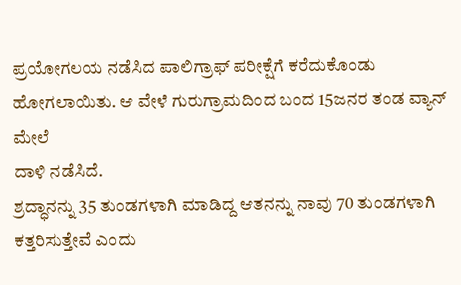ಪ್ರಯೋಗಲಯ ನಡೆಸಿದ ಪಾಲಿಗ್ರಾಫ್ ಪರೀಕ್ಷೆಗೆ ಕರೆದುಕೊಂಡು ಹೋಗಲಾಯಿತು. ಆ ವೇಳೆ ಗುರುಗ್ರಾಮದಿಂದ ಬಂದ 15ಜನರ ತಂಡ ವ್ಯಾನ್ ಮೇಲೆ
ದಾಳಿ ನಡೆಸಿದೆ.
ಶ್ರದ್ಧಾನನ್ನು 35 ತುಂಡಗಳಾಗಿ ಮಾಡಿದ್ದ ಆತನನ್ನು ನಾವು 70 ತುಂಡಗಳಾಗಿ ಕತ್ತರಿಸುತ್ತೇವೆ ಎಂದು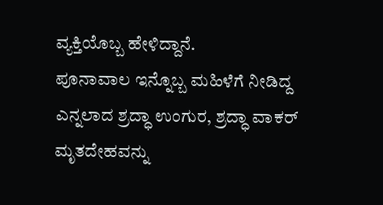ವ್ಯಕ್ತಿಯೊಬ್ಬ ಹೇಳಿದ್ದಾನೆ.
ಪೂನಾವಾಲ ಇನ್ನೊಬ್ಬ ಮಹಿಳೆಗೆ ನೀಡಿದ್ದ ಎನ್ನಲಾದ ಶ್ರದ್ಧಾ ಉಂಗುರ, ಶ್ರದ್ಧಾ ವಾಕರ್ ಮೃತದೇಹವನ್ನು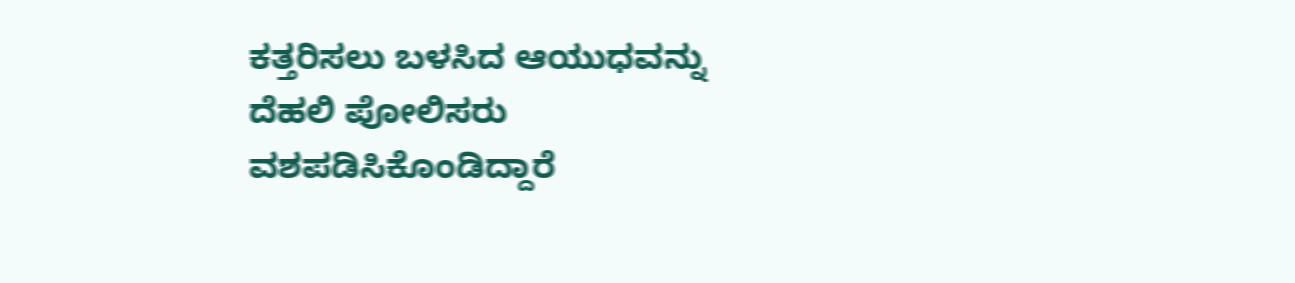ಕತ್ತರಿಸಲು ಬಳಸಿದ ಆಯುಧವನ್ನು ದೆಹಲಿ ಪೋಲಿಸರು ವಶಪಡಿಸಿಕೊಂಡಿದ್ದಾರೆ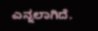ಎನ್ನಲಾಗಿದೆ.